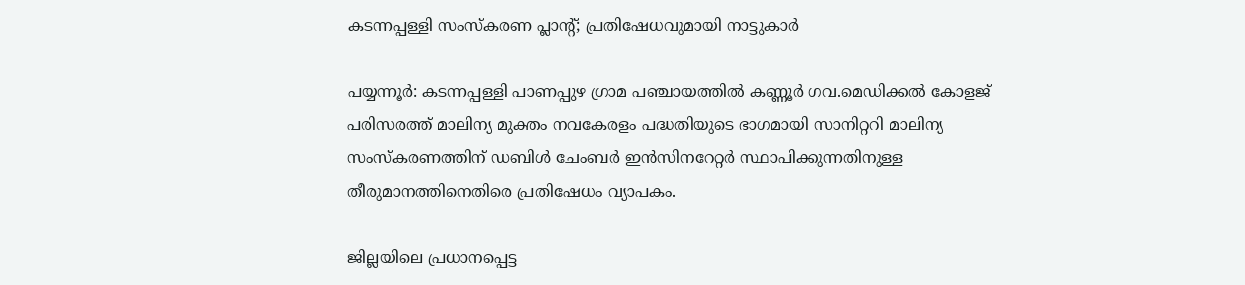കടന്നപ്പള്ളി സംസ്കരണ പ്ലാന്റ്; പ്രതിഷേധവുമായി നാട്ടുകാർ

പയ്യന്നൂർ: കടന്നപ്പള്ളി പാണപ്പുഴ ഗ്രാമ പഞ്ചായത്തിൽ കണ്ണൂർ ഗവ.മെഡിക്കൽ കോളജ് പരിസരത്ത് മാലിന്യ മുക്തം നവകേരളം പദ്ധതിയുടെ ഭാഗമായി സാനിറ്ററി മാലിന്യ സംസ്കരണത്തിന് ഡബിൾ ചേംബർ ഇൻസിനറേറ്റർ സ്ഥാപിക്കുന്നതിനുള്ള തീരുമാനത്തിനെതിരെ പ്രതിഷേധം വ്യാപകം.

ജില്ലയിലെ പ്രധാനപ്പെട്ട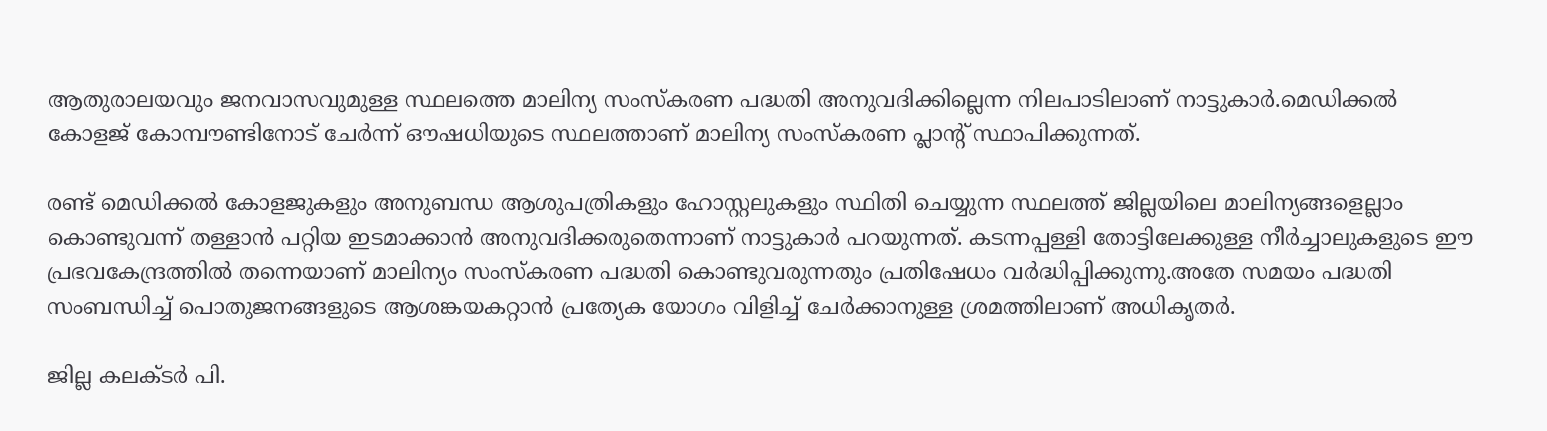ആതുരാലയവും ജനവാസവുമുള്ള സ്ഥലത്തെ മാലിന്യ സംസ്കരണ പദ്ധതി അനുവദിക്കില്ലെന്ന നിലപാടിലാണ് നാട്ടുകാർ.മെഡിക്കൽ കോളജ് കോമ്പൗണ്ടിനോട് ചേർന്ന് ഔഷധിയുടെ സ്ഥലത്താണ് മാലിന്യ സംസ്കരണ പ്ലാന്റ് സ്ഥാപിക്കുന്നത്.

രണ്ട് മെഡിക്കൽ കോളജുകളും അനുബന്ധ ആശുപത്രികളും ഹോസ്റ്റലുകളും സ്ഥിതി ചെയ്യുന്ന സ്ഥലത്ത് ജില്ലയിലെ മാലിന്യങ്ങളെല്ലാം കൊണ്ടുവന്ന് തള്ളാൻ പറ്റിയ ഇടമാക്കാൻ അനുവദിക്കരുതെന്നാണ് നാട്ടുകാർ പറയുന്നത്. കടന്നപ്പള്ളി തോട്ടിലേക്കുള്ള നീർച്ചാലുകളുടെ ഈ പ്രഭവകേന്ദ്രത്തിൽ തന്നെയാണ് മാലിന്യം സംസ്കരണ പദ്ധതി കൊണ്ടുവരുന്നതും പ്രതിഷേധം വർദ്ധിപ്പിക്കുന്നു.അതേ സമയം പദ്ധതി സംബന്ധിച്ച് പൊതുജനങ്ങളുടെ ആശങ്കയകറ്റാൻ പ്രത്യേക യോഗം വിളിച്ച് ചേർക്കാനുള്ള ശ്രമത്തിലാണ് അധികൃതർ.

ജില്ല കലക്ടർ പി.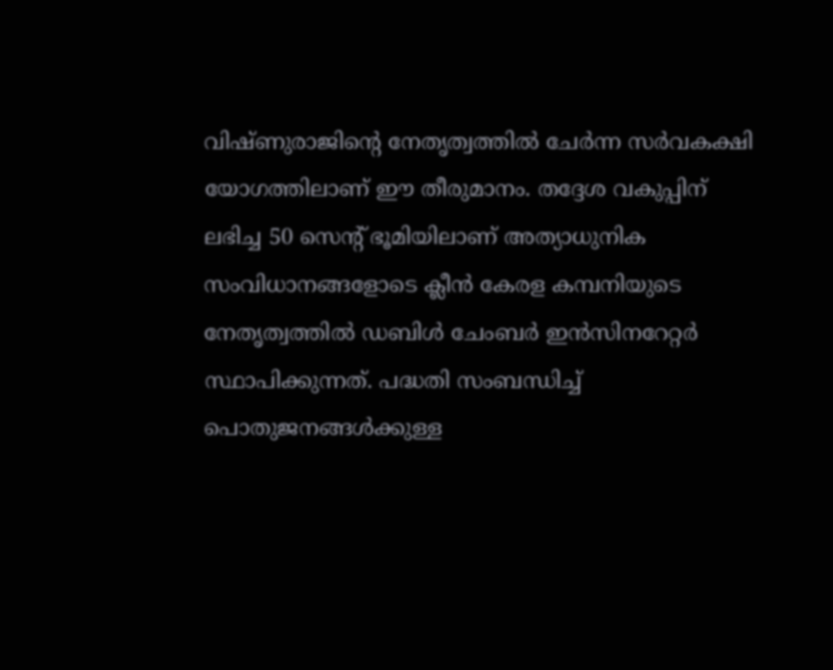വിഷ്ണുരാജിന്റെ നേതൃത്വത്തിൽ ചേർന്ന സർവകക്ഷി യോഗത്തിലാണ് ഈ തീരുമാനം. തദ്ദേശ വകുപ്പിന് ലഭിച്ച 50 സെന്റ് ഭൂമിയിലാണ് അത്യാധുനിക സംവിധാനങ്ങളോടെ ക്ലീൻ കേരള കമ്പനിയുടെ നേതൃത്വത്തിൽ ഡബിൾ ചേംബർ ഇൻസിനറേറ്റർ സ്ഥാപിക്കുന്നത്. പദ്ധതി സംബന്ധിച്ച് പൊതുജനങ്ങൾക്കുള്ള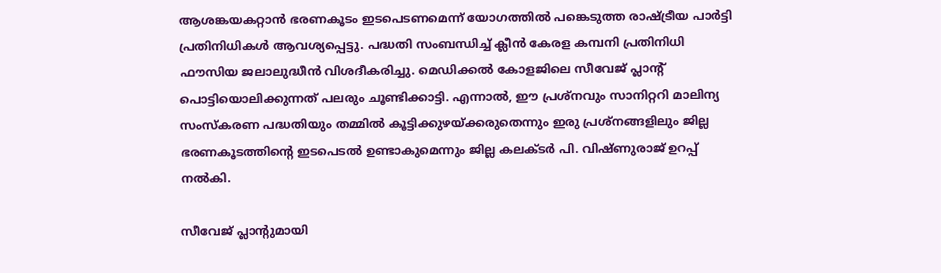ആശങ്കയകറ്റാൻ ഭരണകൂടം ഇടപെടണമെന്ന് യോഗത്തിൽ പങ്കെടുത്ത രാഷ്ട്രീയ പാർട്ടി പ്രതിനിധികൾ ആവശ്യപ്പെട്ടു. പദ്ധതി സംബന്ധിച്ച് ക്ലീൻ കേരള കമ്പനി പ്രതിനിധി ഫൗസിയ ജലാലുദ്ധീൻ വിശദീകരിച്ചു. മെഡിക്കൽ കോളജിലെ സീവേജ് പ്ലാന്റ് പൊട്ടിയൊലിക്കുന്നത് പലരും ചൂണ്ടിക്കാട്ടി. എന്നാൽ, ഈ പ്രശ്നവും സാനിറ്ററി മാലിന്യ സംസ്കരണ പദ്ധതിയും തമ്മിൽ കൂട്ടിക്കുഴയ്ക്കരുതെന്നും ഇരു പ്രശ്നങ്ങളിലും ജില്ല ഭരണകൂടത്തിന്റെ ഇടപെടൽ ഉണ്ടാകുമെന്നും ജില്ല കലക്ടർ പി. വിഷ്ണുരാജ് ഉറപ്പ് നൽകി.

സീവേജ് പ്ലാന്റുമായി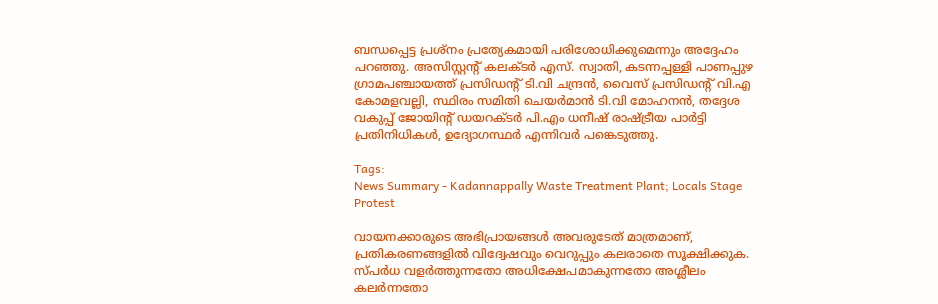ബന്ധപ്പെട്ട പ്രശ്നം പ്രത്യേകമായി പരിശോധിക്കുമെന്നും അദ്ദേഹം പറഞ്ഞു. അസിസ്റ്റന്റ് കലക്ടർ എസ്. സ്വാതി, കടന്നപ്പള്ളി പാണപ്പുഴ ഗ്രാമപഞ്ചായത്ത് പ്രസിഡന്റ് ടി.വി ചന്ദ്രൻ, വൈസ് പ്രസിഡന്റ് വി.എ കോമളവല്ലി, സ്ഥിരം സമിതി ചെയർമാൻ ടി.വി മോഹനൻ, തദ്ദേശ വകുപ്പ് ജോയിന്റ് ഡയറക്ടർ പി.എം ധനീഷ് രാഷ്ട്രീയ പാർട്ടി പ്രതിനിധികൾ, ഉദ്യോഗസ്ഥർ എന്നിവർ പങ്കെടുത്തു.

Tags:
News Summary - Kadannappally Waste Treatment Plant; Locals Stage Protest

വായനക്കാരുടെ അഭിപ്രായങ്ങള്‍ അവരുടേത് മാത്രമാണ്, പ്രതികരണങ്ങളിൽ വിദ്വേഷവും വെറുപ്പും കലരാതെ സൂക്ഷിക്കുക. സ്പർധ വളർത്തുന്നതോ അധിക്ഷേപമാകുന്നതോ അശ്ലീലം കലർന്നതോ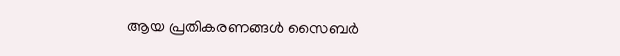ആയ പ്രതികരണങ്ങൾ സൈബർ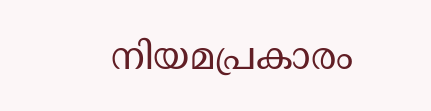നിയമപ്രകാരം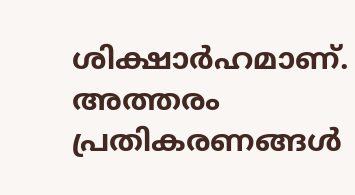ശിക്ഷാർഹമാണ്. അത്തരം പ്രതികരണങ്ങൾ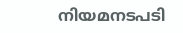നിയമനടപടി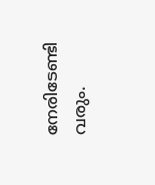നേരിടേണ്ടി വരും.